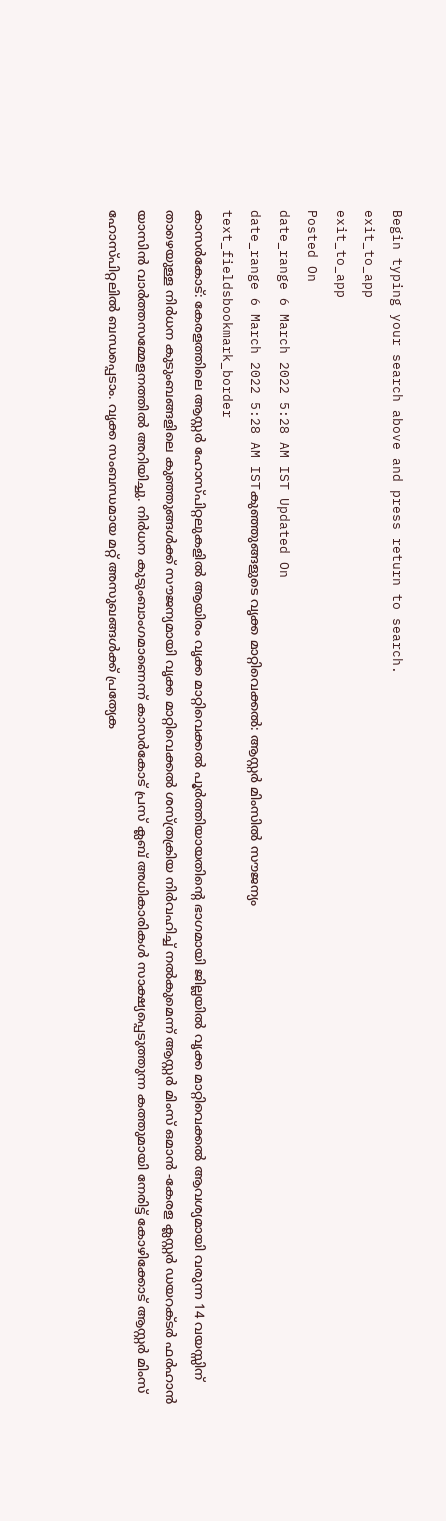Begin typing your search above and press return to search.
exit_to_app
exit_to_app
Posted On
date_range 6 March 2022 5:28 AM IST Updated On
date_range 6 March 2022 5:28 AM ISTകുഞ്ഞുങ്ങളുടെ വൃക്ക മാറ്റിവെക്കൽ: ആസ്റ്റർ മിംസിൽ സൗജന്യം
text_fieldsbookmark_border
കാസർകോട്: കേരളത്തിലെ ആസ്റ്റർ ഹോസ്പിറ്റലുകളിൽ ആയിരം വൃക്ക മാറ്റിവെക്കൽ പൂർത്തിയായതിന്റെ ഭാഗമായി ജില്ലയിൽ വൃക്ക മാറ്റിവെക്കൽ ആവശ്യമായി വരുന്ന 14 വയസ്സിന് താഴെയുള്ള നിർധന കുടുംബങ്ങളിലെ കുഞ്ഞുങ്ങൾക്ക് സൗജന്യമായി വൃക്ക മാറ്റിവെക്കൽ ശസ്ത്രക്രിയ നിർവഹിച്ച് നൽകുമെന്ന് ആസ്റ്റർ മിംസ് ഒമാൻ -കേരള ക്ലസ്റ്റർ ഡയറക്ടർ ഫർഹാൻ യാസിൻ വാർത്തസമ്മേളനത്തിൽ അറിയിച്ചു. നിർധന കുടുംബാംഗമാണെന്ന് കാസർകോട് പ്രസ് ക്ലബ് അധികാരികൾ സാക്ഷ്യപ്പെടുത്തുന്ന കത്തുമായി നേരിട്ട് കോഴിക്കോട് ആസ്റ്റർ മിംസ് ഹോസ്പിറ്റലിൽ ബന്ധപ്പെടാം. വൃക്ക സംബന്ധമായ മറ്റ് അസുഖങ്ങൾക്ക് പ്രത്യേക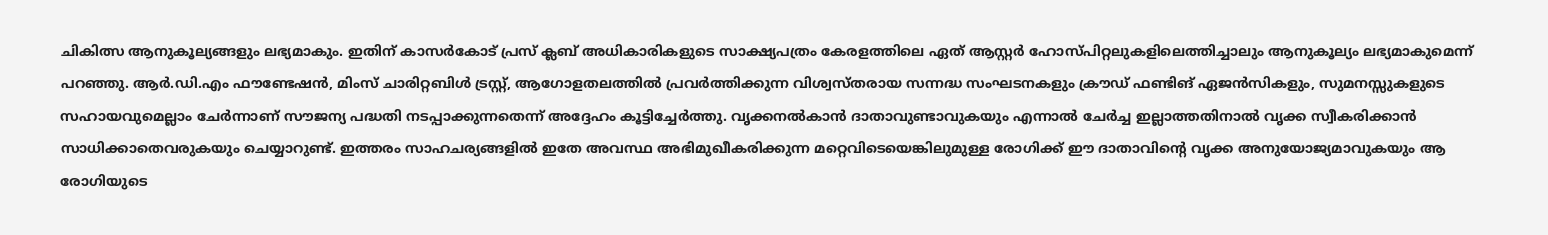ചികിത്സ ആനുകൂല്യങ്ങളും ലഭ്യമാകും. ഇതിന് കാസർകോട് പ്രസ് ക്ലബ് അധികാരികളുടെ സാക്ഷ്യപത്രം കേരളത്തിലെ ഏത് ആസ്റ്റർ ഹോസ്പിറ്റലുകളിലെത്തിച്ചാലും ആനുകൂല്യം ലഭ്യമാകുമെന്ന് പറഞ്ഞു. ആർ.ഡി.എം ഫൗണ്ടേഷൻ, മിംസ് ചാരിറ്റബിൾ ട്രസ്റ്റ്, ആഗോളതലത്തിൽ പ്രവർത്തിക്കുന്ന വിശ്വസ്തരായ സന്നദ്ധ സംഘടനകളും ക്രൗഡ് ഫണ്ടിങ് ഏജൻസികളും, സുമനസ്സുകളുടെ സഹായവുമെല്ലാം ചേർന്നാണ് സൗജന്യ പദ്ധതി നടപ്പാക്കുന്നതെന്ന് അദ്ദേഹം കൂട്ടിച്ചേർത്തു. വൃക്കനൽകാൻ ദാതാവുണ്ടാവുകയും എന്നാൽ ചേർച്ച ഇല്ലാത്തതിനാൽ വൃക്ക സ്വീകരിക്കാൻ സാധിക്കാതെവരുകയും ചെയ്യാറുണ്ട്. ഇത്തരം സാഹചര്യങ്ങളിൽ ഇതേ അവസ്ഥ അഭിമുഖീകരിക്കുന്ന മറ്റെവിടെയെങ്കിലുമുള്ള രോഗിക്ക് ഈ ദാതാവിന്റെ വൃക്ക അനുയോജ്യമാവുകയും ആ രോഗിയുടെ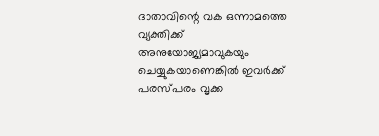ദാതാവിന്റെ വക ഒന്നാമത്തെ വ്യക്തിക്ക് അനുയോജ്യമാവുകയും ചെയ്യുകയാണെങ്കിൽ ഇവർക്ക് പരസ്പരം വൃക്ക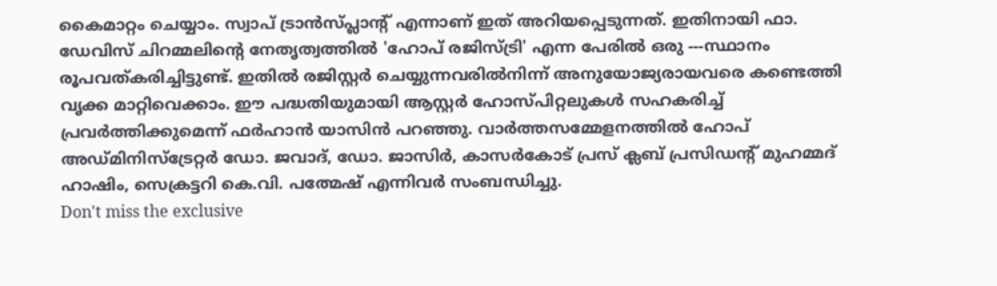കൈമാറ്റം ചെയ്യാം. സ്വാപ് ട്രാൻസ്പ്ലാന്റ് എന്നാണ് ഇത് അറിയപ്പെടുന്നത്. ഇതിനായി ഫാ. ഡേവിസ് ചിറമ്മലിന്റെ നേതൃത്വത്തിൽ 'ഹോപ് രജിസ്ട്രി' എന്ന പേരിൽ ഒരു ---സ്ഥാനം രൂപവത്കരിച്ചിട്ടുണ്ട്. ഇതിൽ രജിസ്റ്റർ ചെയ്യുന്നവരിൽനിന്ന് അനുയോജ്യരായവരെ കണ്ടെത്തി വൃക്ക മാറ്റിവെക്കാം. ഈ പദ്ധതിയുമായി ആസ്റ്റർ ഹോസ്പിറ്റലുകൾ സഹകരിച്ച് പ്രവർത്തിക്കുമെന്ന് ഫർഹാൻ യാസിൻ പറഞ്ഞു. വാർത്തസമ്മേളനത്തിൽ ഹോപ് അഡ്മിനിസ്ട്രേറ്റർ ഡോ. ജവാദ്, ഡോ. ജാസിർ, കാസർകോട് പ്രസ് ക്ലബ് പ്രസിഡന്റ് മുഹമ്മദ് ഹാഷിം, സെക്രട്ടറി കെ.വി. പത്മേഷ് എന്നിവർ സംബന്ധിച്ചു.
Don't miss the exclusive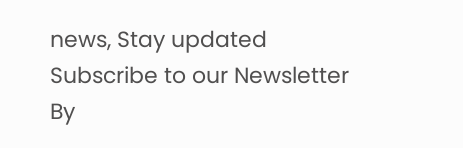news, Stay updated
Subscribe to our Newsletter
By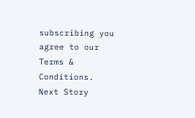subscribing you agree to our Terms & Conditions.
Next Story